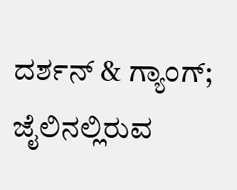ದರ್ಶನ್ & ಗ್ಯಾಂಗ್; ಜೈಲಿನಲ್ಲಿರುವ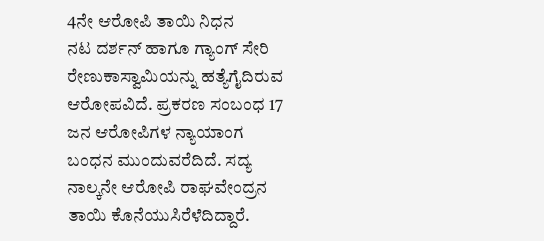4ನೇ ಆರೋಪಿ ತಾಯಿ ನಿಧನ
ನಟ ದರ್ಶನ್ ಹಾಗೂ ಗ್ಯಾಂಗ್ ಸೇರಿ ರೇಣುಕಾಸ್ವಾಮಿಯನ್ನು ಹತ್ಯೆಗೈದಿರುವ ಆರೋಪವಿದೆ. ಪ್ರಕರಣ ಸಂಬಂಧ 17 ಜನ ಆರೋಪಿಗಳ ನ್ಯಾಯಾಂಗ ಬಂಧನ ಮುಂದುವರೆದಿದೆ. ಸದ್ಯ ನಾಲ್ಕನೇ ಆರೋಪಿ ರಾಘವೇಂದ್ರನ ತಾಯಿ ಕೊನೆಯುಸಿರೆಳೆದಿದ್ದಾರೆ.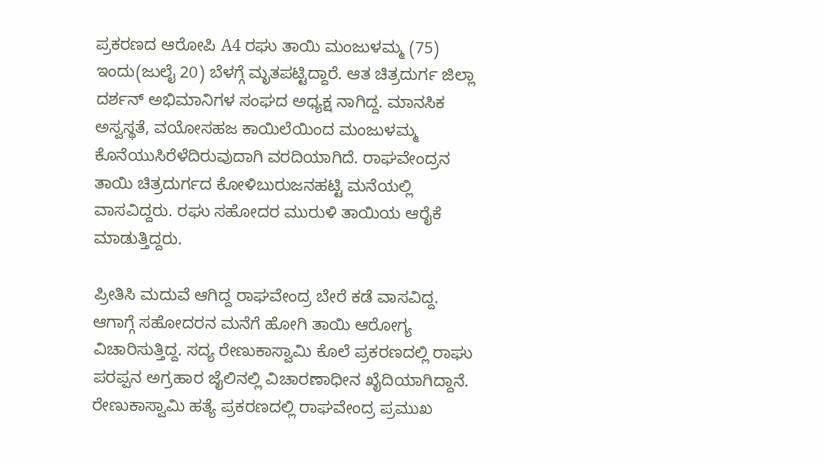ಪ್ರಕರಣದ ಆರೋಪಿ A4 ರಘು ತಾಯಿ ಮಂಜುಳಮ್ಮ (75) ಇಂದು(ಜುಲೈ 20) ಬೆಳಗ್ಗೆ ಮೃತಪಟ್ಟಿದ್ದಾರೆ. ಆತ ಚಿತ್ರದುರ್ಗ ಜಿಲ್ಲಾ ದರ್ಶನ್ ಅಭಿಮಾನಿಗಳ ಸಂಘದ ಅಧ್ಯಕ್ಷ ನಾಗಿದ್ದ. ಮಾನಸಿಕ ಅಸ್ವಸ್ಥತೆ, ವಯೋಸಹಜ ಕಾಯಿಲೆಯಿಂದ ಮಂಜುಳಮ್ಮ ಕೊನೆಯುಸಿರೆಳೆದಿರುವುದಾಗಿ ವರದಿಯಾಗಿದೆ. ರಾಘವೇಂದ್ರನ ತಾಯಿ ಚಿತ್ರದುರ್ಗದ ಕೋಳಿಬುರುಜನಹಟ್ಟಿ ಮನೆಯಲ್ಲಿ ವಾಸವಿದ್ದರು. ರಘು ಸಹೋದರ ಮುರುಳಿ ತಾಯಿಯ ಆರೈಕೆ ಮಾಡುತ್ತಿದ್ದರು.

ಪ್ರೀತಿಸಿ ಮದುವೆ ಆಗಿದ್ದ ರಾಘವೇಂದ್ರ ಬೇರೆ ಕಡೆ ವಾಸವಿದ್ದ. ಆಗಾಗ್ಗೆ ಸಹೋದರನ ಮನೆಗೆ ಹೋಗಿ ತಾಯಿ ಆರೋಗ್ಯ ವಿಚಾರಿಸುತ್ತಿದ್ದ. ಸದ್ಯ ರೇಣುಕಾಸ್ವಾಮಿ ಕೊಲೆ ಪ್ರಕರಣದಲ್ಲಿ ರಾಘು ಪರಪ್ಪನ ಅಗ್ರಹಾರ ಜೈಲಿನಲ್ಲಿ ವಿಚಾರಣಾಧೀನ ಖೈದಿಯಾಗಿದ್ದಾನೆ.
ರೇಣುಕಾಸ್ವಾಮಿ ಹತ್ಯೆ ಪ್ರಕರಣದಲ್ಲಿ ರಾಘವೇಂದ್ರ ಪ್ರಮುಖ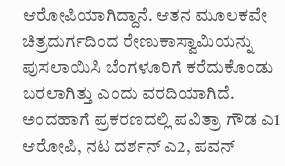ಆರೋಪಿಯಾಗಿದ್ದಾನೆ. ಆತನ ಮೂಲಕವೇ ಚಿತ್ರದುರ್ಗದಿಂದ ರೇಣುಕಾಸ್ವಾಮಿಯನ್ನು ಪುಸಲಾಯಿಸಿ ಬೆಂಗಳೂರಿಗೆ ಕರೆದುಕೊಂಡು ಬರಲಾಗಿತ್ತು ಎಂದು ವರದಿಯಾಗಿದೆ. ಅಂದಹಾಗೆ ಪ್ರಕರಣದಲ್ಲಿ ಪವಿತ್ರಾ ಗೌಡ ಎ1 ಆರೋಪಿ, ನಟ ದರ್ಶನ್ ಎ2, ಪವನ್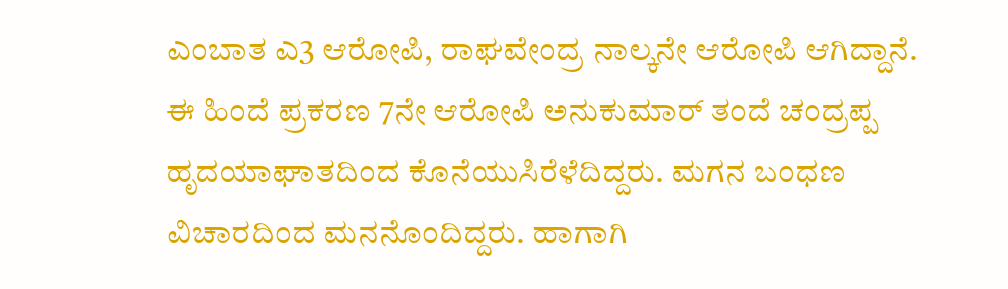ಎಂಬಾತ ಎ3 ಆರೋಪಿ, ರಾಘವೇಂದ್ರ ನಾಲ್ಕನೇ ಆರೋಪಿ ಆಗಿದ್ದಾನೆ.
ಈ ಹಿಂದೆ ಪ್ರಕರಣ 7ನೇ ಆರೋಪಿ ಅನುಕುಮಾರ್ ತಂದೆ ಚಂದ್ರಪ್ಪ ಹೃದಯಾಘಾತದಿಂದ ಕೊನೆಯುಸಿರೆಳೆದಿದ್ದರು. ಮಗನ ಬಂಧಣ ವಿಚಾರದಿಂದ ಮನನೊಂದಿದ್ದರು. ಹಾಗಾಗಿ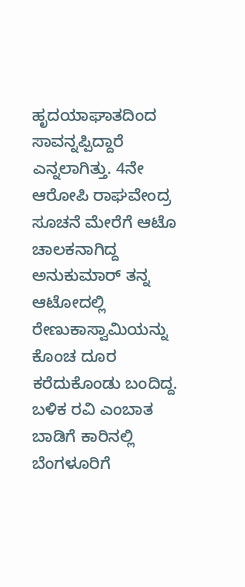ಹೃದಯಾಘಾತದಿಂದ ಸಾವನ್ನಪ್ಪಿದ್ದಾರೆ ಎನ್ನಲಾಗಿತ್ತು. 4ನೇ ಆರೋಪಿ ರಾಘವೇಂದ್ರ ಸೂಚನೆ ಮೇರೆಗೆ ಆಟೊ ಚಾಲಕನಾಗಿದ್ದ ಅನುಕುಮಾರ್ ತನ್ನ ಆಟೋದಲ್ಲಿ ರೇಣುಕಾಸ್ವಾಮಿಯನ್ನು ಕೊಂಚ ದೂರ ಕರೆದುಕೊಂಡು ಬಂದಿದ್ದ. ಬಳಿಕ ರವಿ ಎಂಬಾತ ಬಾಡಿಗೆ ಕಾರಿನಲ್ಲಿ ಬೆಂಗಳೂರಿಗೆ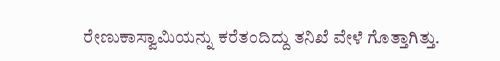ರೇಣುಕಾಸ್ವಾಮಿಯನ್ನು ಕರೆತಂದಿದ್ದು ತನಿಖೆ ವೇಳೆ ಗೊತ್ತಾಗಿತ್ತು.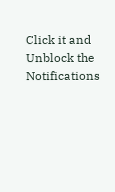Click it and Unblock the Notifications